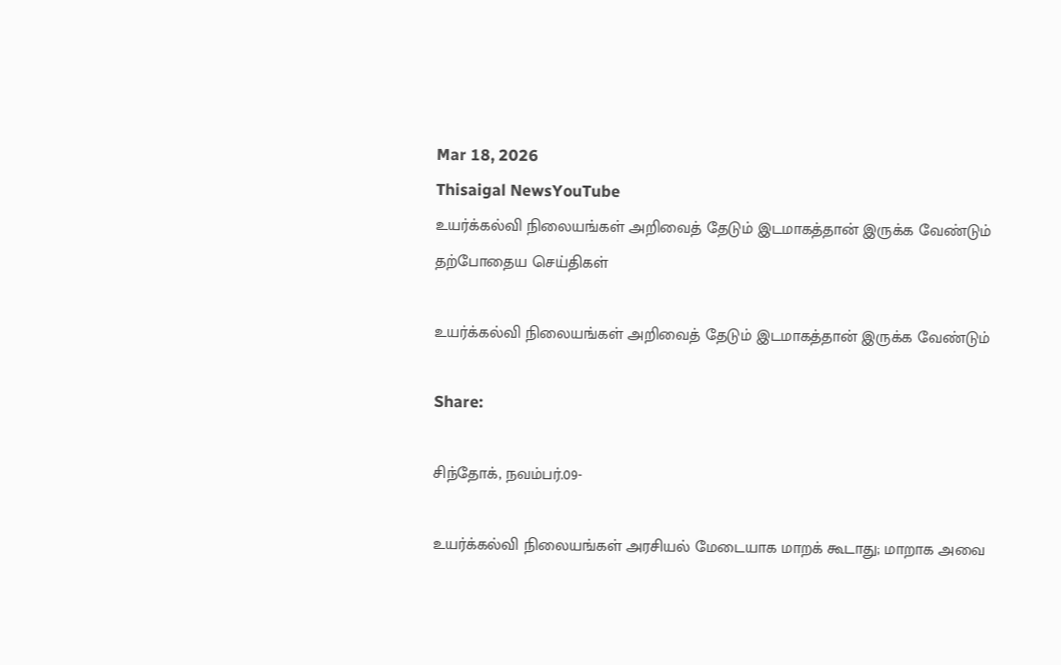Mar 18, 2026
Thisaigal NewsYouTube
உயர்க்கல்வி நிலையங்கள் அறிவைத் தேடும் இடமாகத்தான் இருக்க வேண்டும்
தற்போதைய செய்திகள்

உயர்க்கல்வி நிலையங்கள் அறிவைத் தேடும் இடமாகத்தான் இருக்க வேண்டும்

Share:

சிந்தோக், நவம்பர்.09-

உயர்க்கல்வி நிலையங்கள் அரசியல் மேடையாக மாறக் கூடாது; மாறாக அவை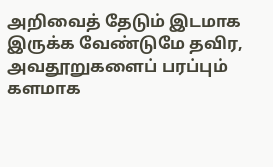அறிவைத் தேடும் இடமாக இருக்க வேண்டுமே தவிர, அவதூறுகளைப் பரப்பும் களமாக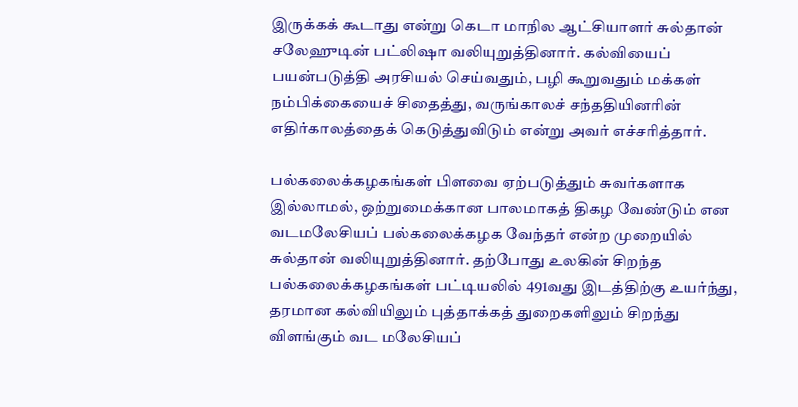இருக்கக் கூடாது என்று கெடா மாநில ஆட்சியாளர் சுல்தான் சலேஹுடின் பட்லிஷா வலியுறுத்தினார். கல்வியைப் பயன்படுத்தி அரசியல் செய்வதும், பழி கூறுவதும் மக்கள் நம்பிக்கையைச் சிதைத்து, வருங்காலச் சந்ததியினரின் எதிர்காலத்தைக் கெடுத்துவிடும் என்று அவர் எச்சரித்தார்.

பல்கலைக்கழகங்கள் பிளவை ஏற்படுத்தும் சுவர்களாக இல்லாமல், ஒற்றுமைக்கான பாலமாகத் திகழ வேண்டும் என வடமலேசியப் பல்கலைக்கழக வேந்தர் என்ற முறையில் சுல்தான் வலியுறுத்தினார். தற்போது உலகின் சிறந்த பல்கலைக்கழகங்கள் பட்டியலில் 491வது இடத்திற்கு உயர்ந்து, தரமான கல்வியிலும் புத்தாக்கத் துறைகளிலும் சிறந்து விளங்கும் வட மலேசியப்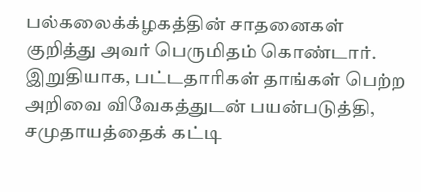பல்கலைக்க்ழகத்தின் சாதனைகள் குறித்து அவர் பெருமிதம் கொண்டார். இறுதியாக, பட்டதாரிகள் தாங்கள் பெற்ற அறிவை விவேகத்துடன் பயன்படுத்தி, சமுதாயத்தைக் கட்டி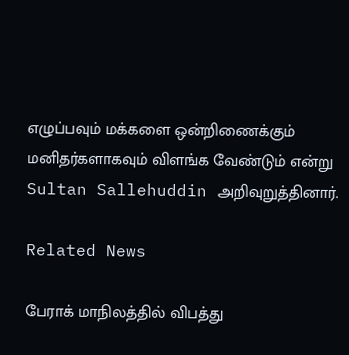எழுப்பவும் மக்களை ஒன்றிணைக்கும் மனிதர்களாகவும் விளங்க வேண்டும் என்று Sultan Sallehuddin அறிவுறுத்தினார்.

Related News

பேராக் மாநிலத்தில் விபத்து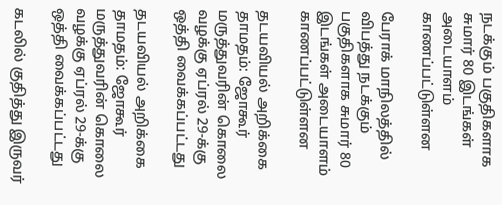நடக்கும் பகுதிகளாக சுமார் 80 இடங்கள் அடையாளம் காணப்பட்டுள்ளன

பேராக் மாநிலத்தில் விபத்து நடக்கும் பகுதிகளாக சுமார் 80 இடங்கள் அடையாளம் காணப்பட்டுள்ளன

தடயவியல் அறிக்கை தாமதம்: ஜோகூர் மருத்துவரின் கொலை வழக்கு ஏப்ரல் 29-க்கு ஒத்தி வைக்கப்பட்டது

தடயவியல் அறிக்கை தாமதம்: ஜோகூர் மருத்துவரின் கொலை வழக்கு ஏப்ரல் 29-க்கு ஒத்தி வைக்கப்பட்டது

கடலில் குதித்து இருவர்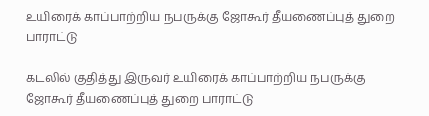உயிரைக் காப்பாற்றிய நபருக்கு ஜோகூர் தீயணைப்புத் துறை பாராட்டு

கடலில் குதித்து இருவர் உயிரைக் காப்பாற்றிய நபருக்கு ஜோகூர் தீயணைப்புத் துறை பாராட்டு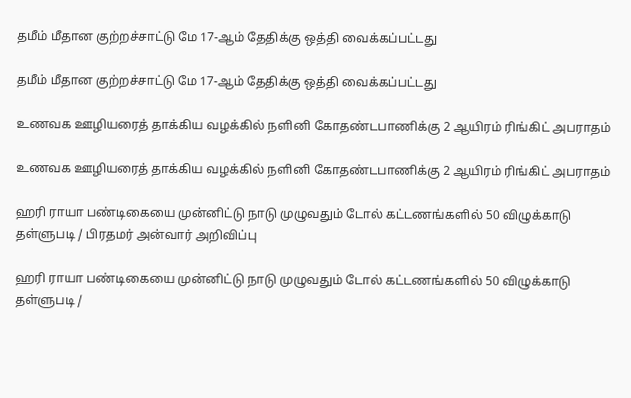தமீம் மீதான குற்றச்சாட்டு மே 17-ஆம் தேதிக்கு ஒத்தி வைக்கப்பட்டது

தமீம் மீதான குற்றச்சாட்டு மே 17-ஆம் தேதிக்கு ஒத்தி வைக்கப்பட்டது

உணவக ஊழியரைத் தாக்கிய வழக்கில் நளினி கோதண்டபாணிக்கு 2 ஆயிரம் ரிங்கிட் அபராதம்

உணவக ஊழியரைத் தாக்கிய வழக்கில் நளினி கோதண்டபாணிக்கு 2 ஆயிரம் ரிங்கிட் அபராதம்

ஹரி ராயா பண்டிகையை முன்னிட்டு நாடு முழுவதும் டோல் கட்டணங்களில் 50 விழுக்காடு தள்ளுபடி / பிரதமர் அன்வார் அறிவிப்பு

ஹரி ராயா பண்டிகையை முன்னிட்டு நாடு முழுவதும் டோல் கட்டணங்களில் 50 விழுக்காடு தள்ளுபடி /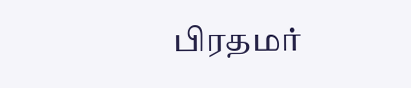பிரதமர்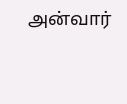அன்வார்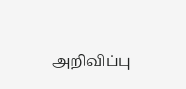அறிவிப்பு